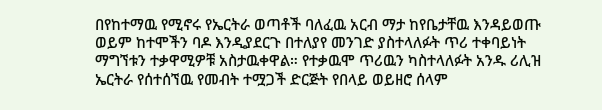በየከተማዉ የሚኖሩ የኤርትራ ወጣቶች ባለፈዉ አርብ ማታ ከየቤታቸዉ እንዳይወጡ ወይም ከተሞችን ባዶ እንዲያደርጉ በተለያየ መንገድ ያስተላለፉት ጥሪ ተቀባይነት ማግኘቱን ተቃዋሚዎቹ አስታዉቀዋል። የተቃዉሞ ጥሪዉን ካስተላለፉት አንዱ ሪሊዝ ኤርትራ የሰተሰኘዉ የመብት ተሟጋች ድርጅት የበላይ ወይዘሮ ሰላም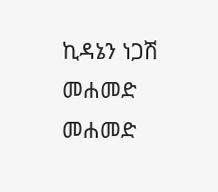ኪዳኔን ነጋሽ መሐመድ መሐመድ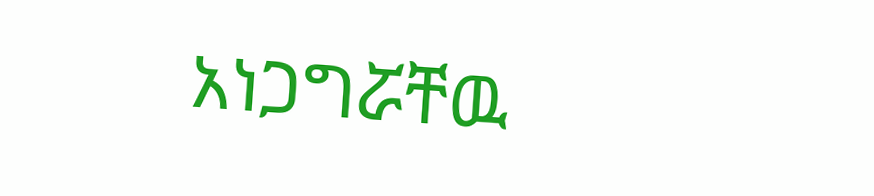አነጋግሯቸዉ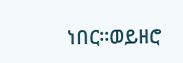ነበር።ወይዘሮ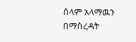ሰላም አላማዉን በማስረዳት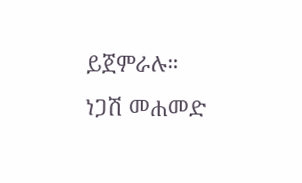ይጀምራሉ።
ነጋሽ መሐመድ